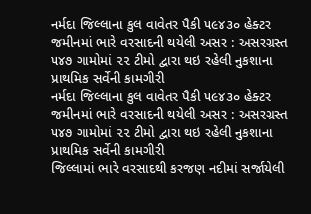નર્મદા જિલ્લાના કુલ વાવેતર પૈકી ૫૯૪૩૦ હેક્ટર જમીનમાં ભારે વરસાદની થયેલી અસર : અસરગ્રસ્ત ૫૪૭ ગામોમાં ૨૨ ટીમો દ્વારા થઇ રહેલી નુકશાના પ્રાથમિક સર્વેની કામગીરી
નર્મદા જિલ્લાના કુલ વાવેતર પૈકી ૫૯૪૩૦ હેક્ટર જમીનમાં ભારે વરસાદની થયેલી અસર : અસરગ્રસ્ત ૫૪૭ ગામોમાં ૨૨ ટીમો દ્વારા થઇ રહેલી નુકશાના પ્રાથમિક સર્વેની કામગીરી
જિલ્લામાં ભારે વરસાદથી કરજણ નદીમાં સર્જાયેલી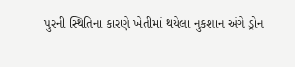પુરની સ્થિતિના કારણે ખેતીમાં થયેલા નુકશાન અંગે ડ્રોન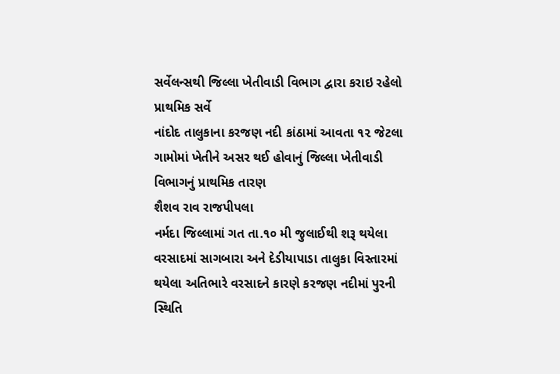સર્વેલન્સથી જિલ્લા ખેતીવાડી વિભાગ દ્વારા કરાઇ રહેલો પ્રાથમિક સર્વે
નાંદોદ તાલુકાના કરજણ નદી કાંઠામાં આવતા ૧૨ જેટલા ગામોમાં ખેતીને અસર થઈ હોવાનું જિલ્લા ખેતીવાડી વિભાગનું પ્રાથમિક તારણ
શૈશવ રાવ રાજપીપલા
નર્મદા જિલ્લામાં ગત તા.૧૦ મી જુલાઈથી શરૂ થયેલા વરસાદમાં સાગબારા અને દેડીયાપાડા તાલુકા વિસ્તારમાં થયેલા અતિભારે વરસાદને કારણે કરજણ નદીમાં પુરની સ્થિતિ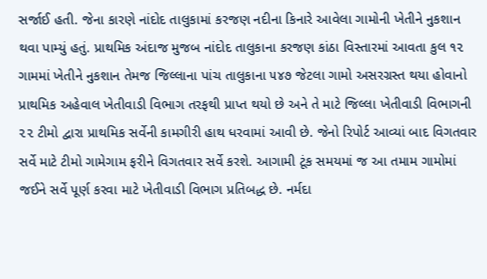સર્જાઈ હતી. જેના કારણે નાંદોદ તાલુકામાં કરજણ નદીના કિનારે આવેલા ગામોની ખેતીને નુકશાન થવા પામ્યું હતું. પ્રાથમિક અંદાજ મુજબ નાંદોદ તાલુકાના કરજણ કાંઠા વિસ્તારમાં આવતા કુલ ૧૨ ગામમાં ખેતીને નુકશાન તેમજ જિલ્લાના પાંચ તાલુકાના ૫૪૭ જેટલા ગામો અસરગ્રસ્ત થયા હોવાનો પ્રાથમિક અહેવાલ ખેતીવાડી વિભાગ તરફથી પ્રાપ્ત થયો છે અને તે માટે જિલ્લા ખેતીવાડી વિભાગની ૨૨ ટીમો દ્વારા પ્રાથમિક સર્વેની કામગીરી હાથ ધરવામાં આવી છે. જેનો રિપોર્ટ આવ્યાં બાદ વિગતવાર સર્વે માટે ટીમો ગામેગામ ફરીને વિગતવાર સર્વે કરશે. આગામી ટૂંક સમયમાં જ આ તમામ ગામોમાં જઈને સર્વે પૂર્ણ કરવા માટે ખેતીવાડી વિભાગ પ્રતિબદ્ધ છે. નર્મદા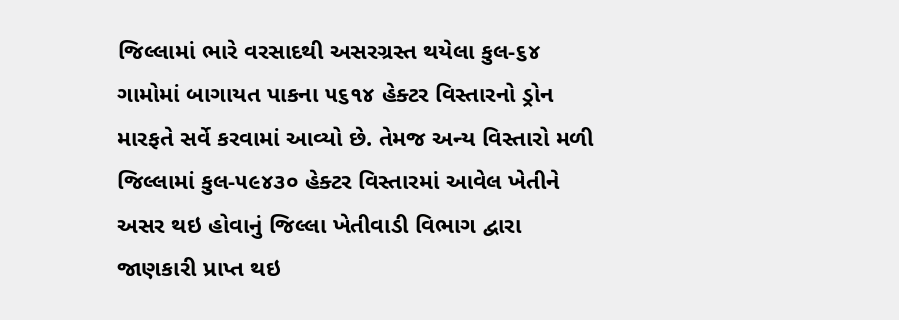જિલ્લામાં ભારે વરસાદથી અસરગ્રસ્ત થયેલા કુલ-૬૪ ગામોમાં બાગાયત પાકના ૫૬૧૪ હેક્ટર વિસ્તારનો ડ્રોન મારફતે સર્વે કરવામાં આવ્યો છે. તેમજ અન્ય વિસ્તારો મળી જિલ્લામાં કુલ-૫૯૪૩૦ હેક્ટર વિસ્તારમાં આવેલ ખેતીને અસર થઇ હોવાનું જિલ્લા ખેતીવાડી વિભાગ દ્વારા જાણકારી પ્રાપ્ત થઇ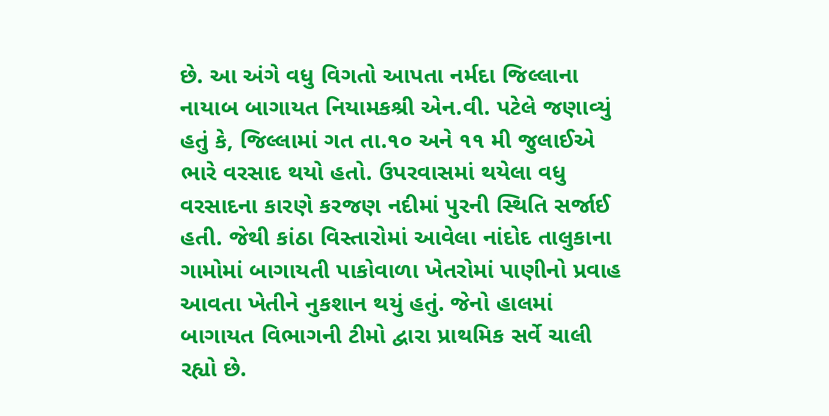છે. આ અંગે વધુ વિગતો આપતા નર્મદા જિલ્લાના નાયાબ બાગાયત નિયામકશ્રી એન.વી. પટેલે જણાવ્યું હતું કે, જિલ્લામાં ગત તા.૧૦ અને ૧૧ મી જુલાઈએ ભારે વરસાદ થયો હતો. ઉપરવાસમાં થયેલા વધુ વરસાદના કારણે કરજણ નદીમાં પુરની સ્થિતિ સર્જાઈ હતી. જેથી કાંઠા વિસ્તારોમાં આવેલા નાંદોદ તાલુકાના ગામોમાં બાગાયતી પાકોવાળા ખેતરોમાં પાણીનો પ્રવાહ આવતા ખેતીને નુકશાન થયું હતું. જેનો હાલમાં બાગાયત વિભાગની ટીમો દ્વારા પ્રાથમિક સર્વે ચાલી રહ્યો છે.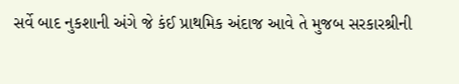સર્વે બાદ નુકશાની અંગે જે કંઈ પ્રાથમિક અંદાજ આવે તે મુજબ સરકારશ્રીની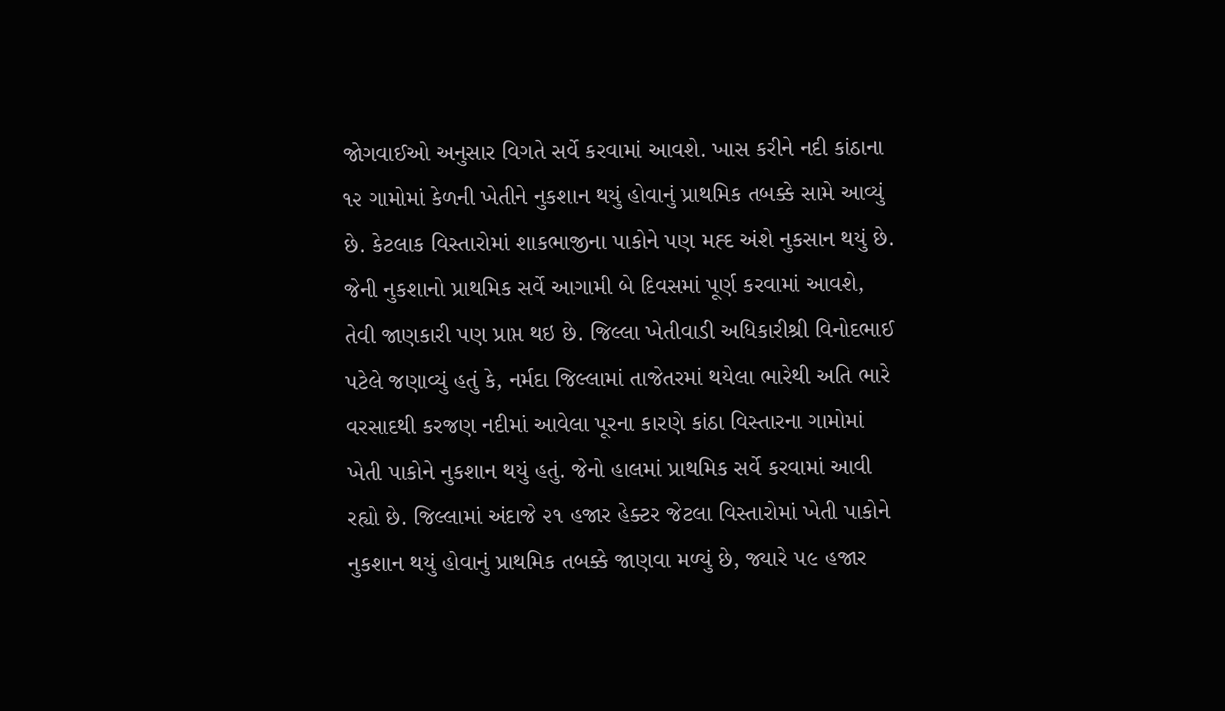જોગવાઈઓ અનુસાર વિગતે સર્વે કરવામાં આવશે. ખાસ કરીને નદી કાંઠાના ૧૨ ગામોમાં કેળની ખેતીને નુકશાન થયું હોવાનું પ્રાથમિક તબક્કે સામે આવ્યું છે. કેટલાક વિસ્તારોમાં શાકભાજીના પાકોને પણ મહ્દ અંશે નુકસાન થયું છે. જેની નુકશાનો પ્રાથમિક સર્વે આગામી બે દિવસમાં પૂર્ણ કરવામાં આવશે, તેવી જાણકારી પણ પ્રાપ્ત થઇ છે. જિલ્લા ખેતીવાડી અધિકારીશ્રી વિનોદભાઈ પટેલે જણાવ્યું હતું કે, નર્મદા જિલ્લામાં તાજેતરમાં થયેલા ભારેથી અતિ ભારે વરસાદથી કરજણ નદીમાં આવેલા પૂરના કારણે કાંઠા વિસ્તારના ગામોમાં ખેતી પાકોને નુકશાન થયું હતું. જેનો હાલમાં પ્રાથમિક સર્વે કરવામાં આવી રહ્યો છે. જિલ્લામાં અંદાજે ૨૧ હજાર હેક્ટર જેટલા વિસ્તારોમાં ખેતી પાકોને નુકશાન થયું હોવાનું પ્રાથમિક તબક્કે જાણવા મળ્યું છે, જ્યારે ૫૯ હજાર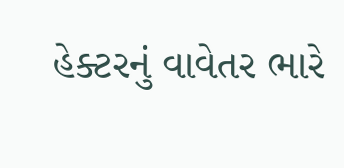હેક્ટરનું વાવેતર ભારે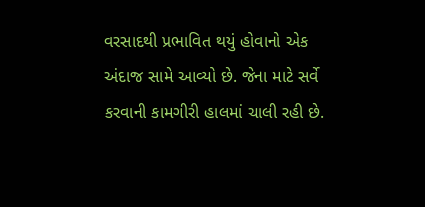વરસાદથી પ્રભાવિત થયું હોવાનો એક અંદાજ સામે આવ્યો છે. જેના માટે સર્વે કરવાની કામગીરી હાલમાં ચાલી રહી છે.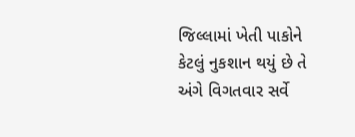જિલ્લામાં ખેતી પાકોને કેટલું નુકશાન થયું છે તે અંગે વિગતવાર સર્વે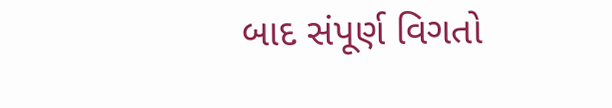બાદ સંપૂર્ણ વિગતો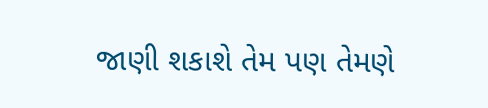જાણી શકાશે તેમ પણ તેમણે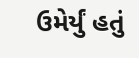ઉમેર્યું હતું